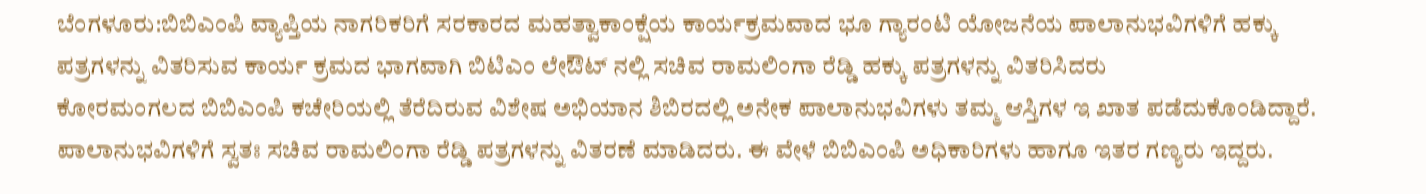ಬೆಂಗಳೂರು:ಬಿಬಿಎಂಪಿ ವ್ಯಾಪ್ತಿಯ ನಾಗರಿಕರಿಗೆ ಸರಕಾರದ ಮಹತ್ವಾಕಾಂಕ್ಷೆಯ ಕಾರ್ಯಕ್ರಮವಾದ ಭೂ ಗ್ಯಾರಂಟಿ ಯೋಜನೆಯ ಪಾಲಾನುಭವಿಗಳಿಗೆ ಹಕ್ಕು ಪತ್ರಗಳನ್ನು ವಿತರಿಸುವ ಕಾರ್ಯ ಕ್ರಮದ ಭಾಗವಾಗಿ ಬಿಟಿಎಂ ಲೇಔಟ್ ನಲ್ಲಿ ಸಚಿವ ರಾಮಲಿಂಗಾ ರೆಡ್ಡಿ ಹಕ್ಕು ಪತ್ರಗಳನ್ನು ವಿತರಿಸಿದರು
ಕೋರಮಂಗಲದ ಬಿಬಿಎಂಪಿ ಕಚೇರಿಯಲ್ಲಿ ತೆರೆದಿರುವ ವಿಶೇಷ ಅಭಿಯಾನ ಶಿಬಿರದಲ್ಲಿ ಅನೇಕ ಪಾಲಾನುಭವಿಗಳು ತಮ್ಮ ಆಸ್ತಿಗಳ ಇ ಖಾತ ಪಡೆದುಕೊಂಡಿದ್ದಾರೆ. ಪಾಲಾನುಭವಿಗಳಿಗೆ ಸ್ವತಃ ಸಚಿವ ರಾಮಲಿಂಗಾ ರೆಡ್ಡಿ ಪತ್ರಗಳನ್ನು ವಿತರಣೆ ಮಾಡಿದರು. ಈ ವೇಳೆ ಬಿಬಿಎಂಪಿ ಅಧಿಕಾರಿಗಳು ಹಾಗೂ ಇತರ ಗಣ್ಯರು ಇದ್ದರು.